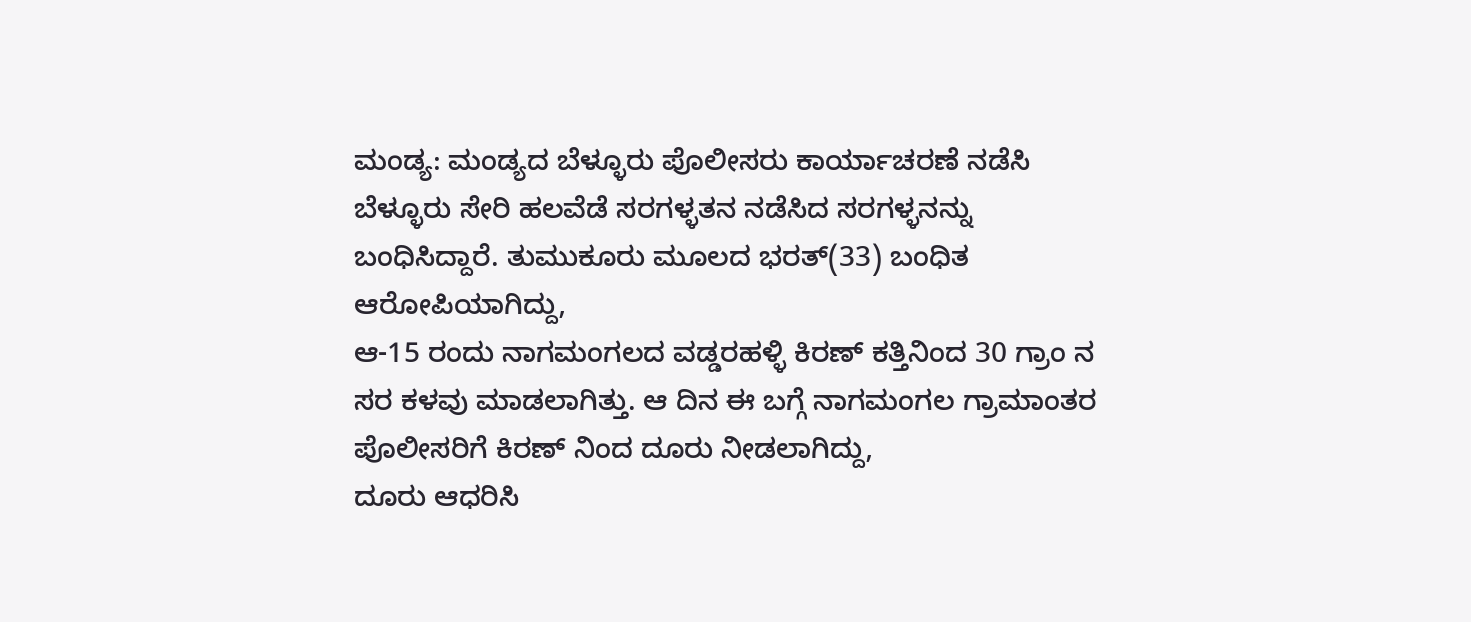ಮಂಡ್ಯ: ಮಂಡ್ಯದ ಬೆಳ್ಳೂರು ಪೊಲೀಸರು ಕಾರ್ಯಾಚರಣೆ ನಡೆಸಿ ಬೆಳ್ಳೂರು ಸೇರಿ ಹಲವೆಡೆ ಸರಗಳ್ಳತನ ನಡೆಸಿದ ಸರಗಳ್ಳನನ್ನು ಬಂಧಿಸಿದ್ದಾರೆ. ತುಮುಕೂರು ಮೂಲದ ಭರತ್(33) ಬಂಧಿತ ಆರೋಪಿಯಾಗಿದ್ದು,
ಆ-15 ರಂದು ನಾಗಮಂಗಲದ ವಡ್ಡರಹಳ್ಳಿ ಕಿರಣ್ ಕತ್ತಿನಿಂದ 30 ಗ್ರಾಂ ನ ಸರ ಕಳವು ಮಾಡಲಾಗಿತ್ತು. ಆ ದಿನ ಈ ಬಗ್ಗೆ ನಾಗಮಂಗಲ ಗ್ರಾಮಾಂತರ ಪೊಲೀಸರಿಗೆ ಕಿರಣ್ ನಿಂದ ದೂರು ನೀಡಲಾಗಿದ್ದು,
ದೂರು ಆಧರಿಸಿ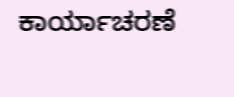ಕಾರ್ಯಾಚರಣೆ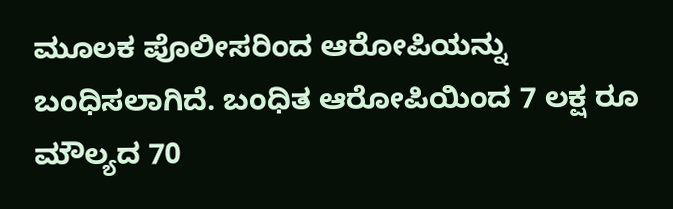ಮೂಲಕ ಪೊಲೀಸರಿಂದ ಆರೋಪಿಯನ್ನು ಬಂಧಿಸಲಾಗಿದೆ. ಬಂಧಿತ ಆರೋಪಿಯಿಂದ 7 ಲಕ್ಷ ರೂ ಮೌಲ್ಯದ 70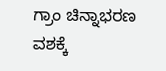ಗ್ರಾಂ ಚಿನ್ನಾಭರಣ ವಶಕ್ಕೆ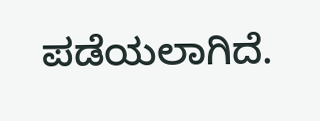ಪಡೆಯಲಾಗಿದೆ.